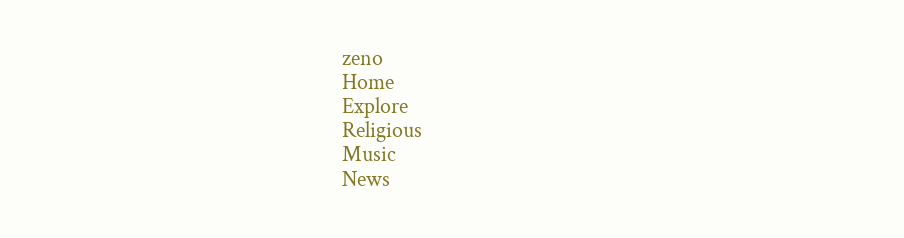zeno
Home
Explore
Religious
Music
News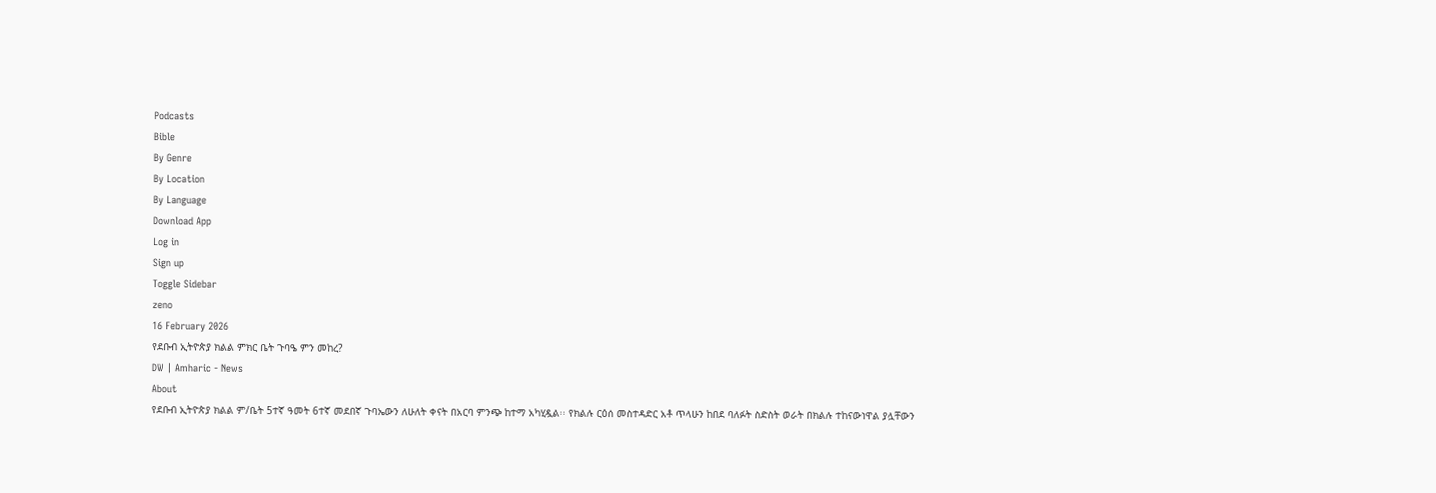Podcasts
Bible
By Genre
By Location
By Language
Download App
Log in
Sign up
Toggle Sidebar
zeno
16 February 2026
የደቡብ ኢትዮጵያ ክልል ምክር ቤት ጉባዔ ምን መከረ?
DW | Amharic - News
About
የደቡብ ኢትዮጵያ ክልል ም/ቤት 5ተኛ ዓመት 6ተኛ መደበኛ ጉባኤውን ለሁለት ቀናት በአርባ ምንጭ ከተማ አካሂዷል፡፡ የክልሉ ርዕሰ መስተዳድር አቶ ጥላሁን ከበደ ባለፉት ስድስት ወራት በክልሉ ተከናውነዋል ያሏቸውን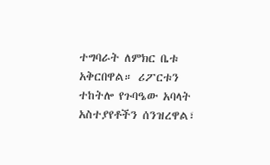ተግባራት ለምክር ቤቱ አቅርበዋል። ሪፖርቱን ተከትሎ የጉባዔው አባላት አስተያየቶችን ሰንዝረዋል፣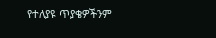የተለያዩ ጥያቄዎችንም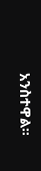አንስተዋል።